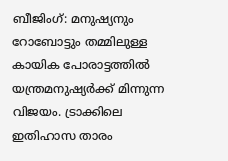ബീജിംഗ്: മനുഷ്യനും റോബോട്ടും തമ്മിലുള്ള കായിക പോരാട്ടത്തിൽ യന്ത്രമനുഷ്യർക്ക് മിന്നുന്ന വിജയം. ട്രാക്കിലെ ഇതിഹാസ താരം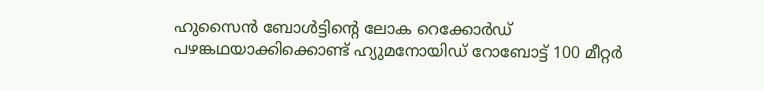ഹുസൈൻ ബോൾട്ടിന്റെ ലോക റെക്കോർഡ് പഴങ്കഥയാക്കിക്കൊണ്ട് ഹ്യുമനോയിഡ് റോബോട്ട് 100 മീറ്റർ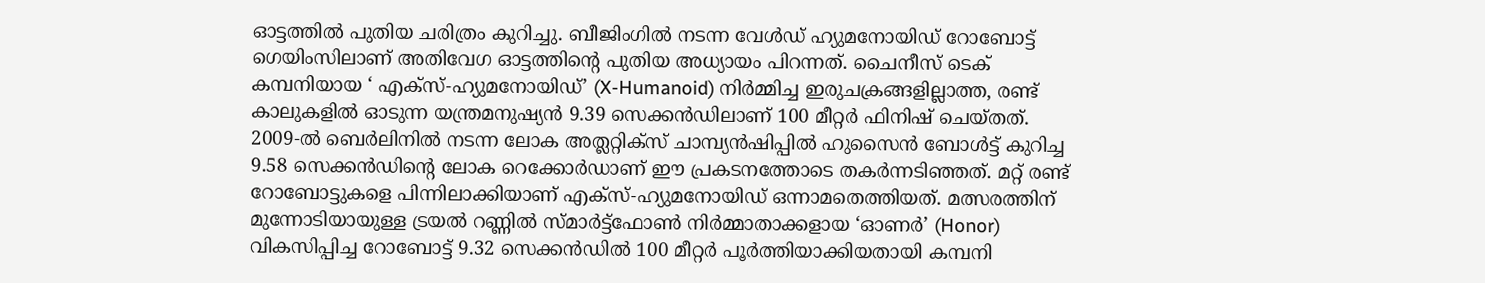ഓട്ടത്തിൽ പുതിയ ചരിത്രം കുറിച്ചു. ബീജിംഗിൽ നടന്ന വേൾഡ് ഹ്യുമനോയിഡ് റോബോട്ട് ഗെയിംസിലാണ് അതിവേഗ ഓട്ടത്തിന്റെ പുതിയ അധ്യായം പിറന്നത്. ചൈനീസ് ടെക് കമ്പനിയായ ‘ എക്സ്-ഹ്യുമനോയിഡ്’ (X-Humanoid) നിർമ്മിച്ച ഇരുചക്രങ്ങളില്ലാത്ത, രണ്ട് കാലുകളിൽ ഓടുന്ന യന്ത്രമനുഷ്യൻ 9.39 സെക്കൻഡിലാണ് 100 മീറ്റർ ഫിനിഷ് ചെയ്തത്.
2009-ൽ ബെർലിനിൽ നടന്ന ലോക അത്ലറ്റിക്സ് ചാമ്പ്യൻഷിപ്പിൽ ഹുസൈൻ ബോൾട്ട് കുറിച്ച 9.58 സെക്കൻഡിന്റെ ലോക റെക്കോർഡാണ് ഈ പ്രകടനത്തോടെ തകർന്നടിഞ്ഞത്. മറ്റ് രണ്ട് റോബോട്ടുകളെ പിന്നിലാക്കിയാണ് എക്സ്-ഹ്യുമനോയിഡ് ഒന്നാമതെത്തിയത്. മത്സരത്തിന് മുന്നോടിയായുള്ള ട്രയൽ റണ്ണിൽ സ്മാർട്ട്ഫോൺ നിർമ്മാതാക്കളായ ‘ഓണർ’ (Honor) വികസിപ്പിച്ച റോബോട്ട് 9.32 സെക്കൻഡിൽ 100 മീറ്റർ പൂർത്തിയാക്കിയതായി കമ്പനി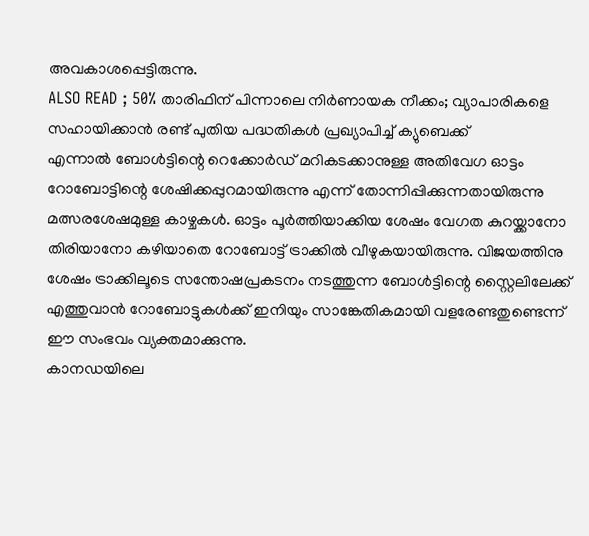അവകാശപ്പെട്ടിരുന്നു.
ALSO READ ; 50% താരിഫിന് പിന്നാലെ നിർണായക നീക്കം; വ്യാപാരികളെ സഹായിക്കാൻ രണ്ട് പുതിയ പദ്ധതികൾ പ്രഖ്യാപിച്ച് ക്യുബെക്ക്
എന്നാൽ ബോൾട്ടിന്റെ റെക്കോർഡ് മറികടക്കാനുള്ള അതിവേഗ ഓട്ടം റോബോട്ടിന്റെ ശേഷിക്കപ്പുറമായിരുന്നു എന്ന് തോന്നിപ്പിക്കുന്നതായിരുന്നു മത്സരശേഷമുള്ള കാഴ്ചകൾ. ഓട്ടം പൂർത്തിയാക്കിയ ശേഷം വേഗത കുറയ്ക്കാനോ തിരിയാനോ കഴിയാതെ റോബോട്ട് ട്രാക്കിൽ വീഴുകയായിരുന്നു. വിജയത്തിനു ശേഷം ട്രാക്കിലൂടെ സന്തോഷപ്രകടനം നടത്തുന്ന ബോൾട്ടിന്റെ സ്റ്റൈലിലേക്ക് എത്തുവാൻ റോബോട്ടുകൾക്ക് ഇനിയും സാങ്കേതികമായി വളരേണ്ടതുണ്ടെന്ന് ഈ സംഭവം വ്യക്തമാക്കുന്നു.
കാനഡയിലെ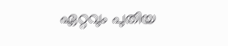ഏറ്റവും പുതിയ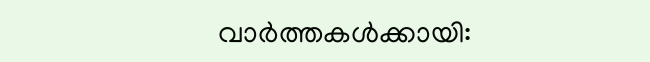വാർത്തകൾക്കായി: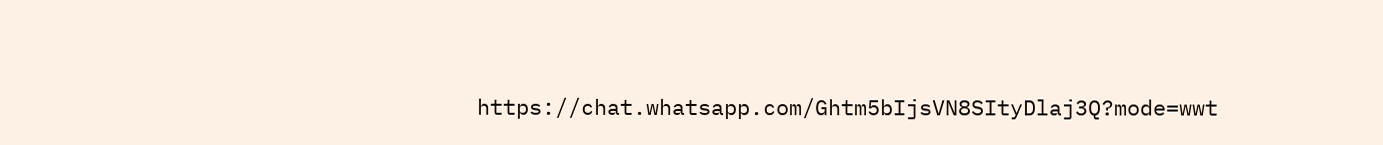https://chat.whatsapp.com/Ghtm5bIjsVN8SItyDlaj3Q?mode=wwt